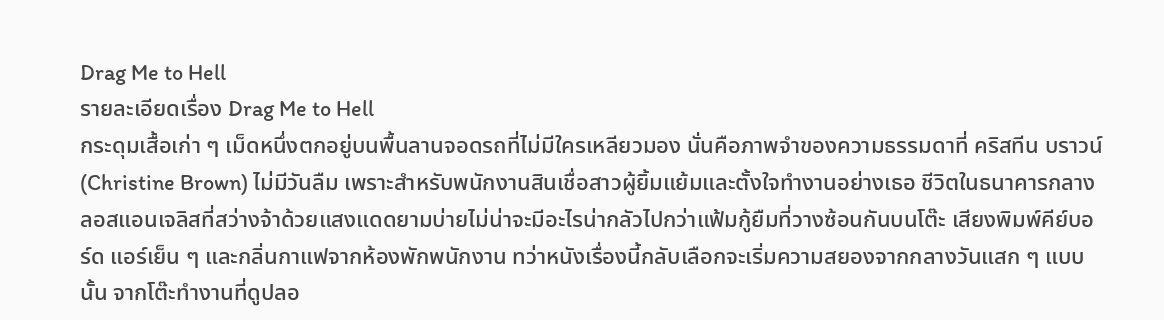Drag Me to Hell
รายละเอียดเรื่อง Drag Me to Hell
กระดุมเสื้อเก่า ๆ เม็ดหนึ่งตกอยู่บนพื้นลานจอดรถที่ไม่มีใครเหลียวมอง นั่นคือภาพจำของความธรรมดาที่ คริสทีน บราวน์ (Christine Brown) ไม่มีวันลืม เพราะสำหรับพนักงานสินเชื่อสาวผู้ยิ้มแย้มและตั้งใจทำงานอย่างเธอ ชีวิตในธนาคารกลางลอสแอนเจลิสที่สว่างจ้าด้วยแสงแดดยามบ่ายไม่น่าจะมีอะไรน่ากลัวไปกว่าแฟ้มกู้ยืมที่วางซ้อนกันบนโต๊ะ เสียงพิมพ์คีย์บอร์ด แอร์เย็น ๆ และกลิ่นกาแฟจากห้องพักพนักงาน ทว่าหนังเรื่องนี้กลับเลือกจะเริ่มความสยองจากกลางวันแสก ๆ แบบนั้น จากโต๊ะทำงานที่ดูปลอ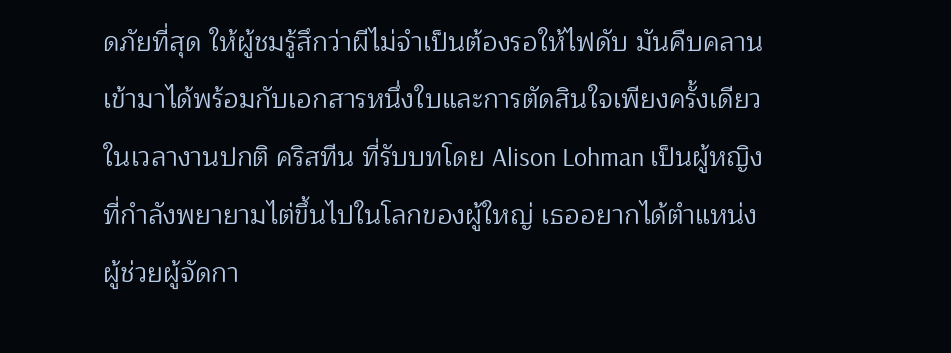ดภัยที่สุด ให้ผู้ชมรู้สึกว่าผีไม่จำเป็นต้องรอให้ไฟดับ มันคืบคลานเข้ามาได้พร้อมกับเอกสารหนึ่งใบและการตัดสินใจเพียงครั้งเดียวในเวลางานปกติ คริสทีน ที่รับบทโดย Alison Lohman เป็นผู้หญิงที่กำลังพยายามไต่ขึ้นไปในโลกของผู้ใหญ่ เธออยากได้ตำแหน่งผู้ช่วยผู้จัดกา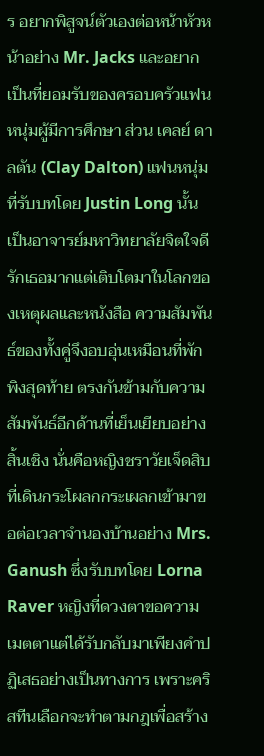ร อยากพิสูจน์ตัวเองต่อหน้าหัวหน้าอย่าง Mr. Jacks และอยากเป็นที่ยอมรับของครอบครัวแฟนหนุ่มผู้มีการศึกษา ส่วน เคลย์ ดาลตัน (Clay Dalton) แฟนหนุ่มที่รับบทโดย Justin Long นั้นเป็นอาจารย์มหาวิทยาลัยจิตใจดี รักเธอมากแต่เติบโตมาในโลกของเหตุผลและหนังสือ ความสัมพันธ์ของทั้งคู่จึงอบอุ่นเหมือนที่พักพิงสุดท้าย ตรงกันข้ามกับความสัมพันธ์อีกด้านที่เย็นเยียบอย่างสิ้นเชิง นั่นคือหญิงชราวัยเจ็ดสิบที่เดินกระโผลกกระเผลกเข้ามาขอต่อเวลาจำนองบ้านอย่าง Mrs. Ganush ซึ่งรับบทโดย Lorna Raver หญิงที่ดวงตาขอความเมตตาแต่ได้รับกลับมาเพียงคำปฏิเสธอย่างเป็นทางการ เพราะคริสทีนเลือกจะทำตามกฎเพื่อสร้าง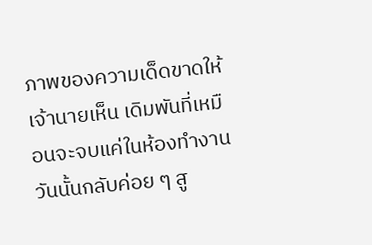ภาพของความเด็ดขาดให้เจ้านายเห็น เดิมพันที่เหมือนจะจบแค่ในห้องทำงานวันนั้นกลับค่อย ๆ สู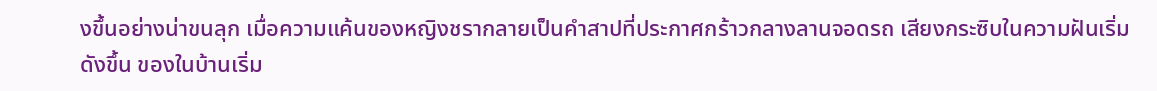งขึ้นอย่างน่าขนลุก เมื่อความแค้นของหญิงชรากลายเป็นคำสาปที่ประกาศกร้าวกลางลานจอดรถ เสียงกระซิบในความฝันเริ่มดังขึ้น ของในบ้านเริ่ม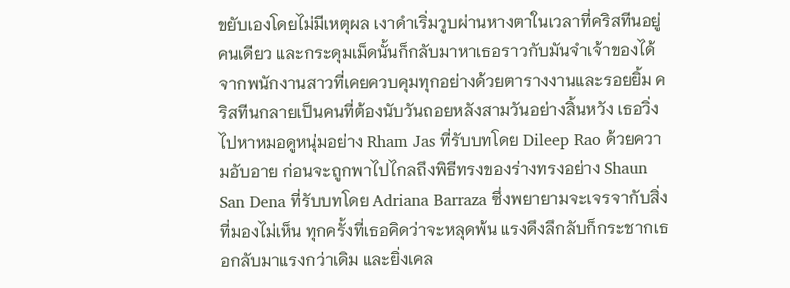ขยับเองโดยไม่มีเหตุผล เงาดำเริ่มวูบผ่านหางตาในเวลาที่คริสทีนอยู่คนเดียว และกระดุมเม็ดนั้นก็กลับมาหาเธอราวกับมันจำเจ้าของได้ จากพนักงานสาวที่เคยควบคุมทุกอย่างด้วยตารางงานและรอยยิ้ม คริสทีนกลายเป็นคนที่ต้องนับวันถอยหลังสามวันอย่างสิ้นหวัง เธอวิ่งไปหาหมอดูหนุ่มอย่าง Rham Jas ที่รับบทโดย Dileep Rao ด้วยความอับอาย ก่อนจะถูกพาไปไกลถึงพิธีทรงของร่างทรงอย่าง Shaun San Dena ที่รับบทโดย Adriana Barraza ซึ่งพยายามจะเจรจากับสิ่งที่มองไม่เห็น ทุกครั้งที่เธอคิดว่าจะหลุดพ้น แรงดึงลึกลับก็กระชากเธอกลับมาแรงกว่าเดิม และยิ่งเคล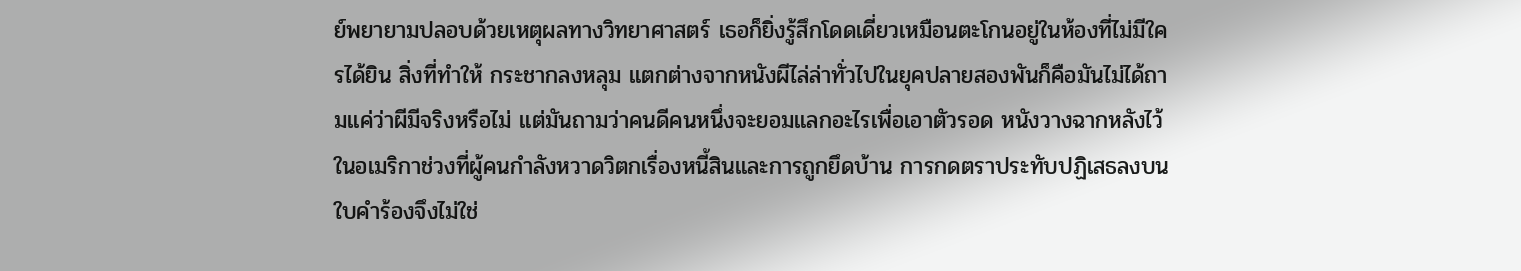ย์พยายามปลอบด้วยเหตุผลทางวิทยาศาสตร์ เธอก็ยิ่งรู้สึกโดดเดี่ยวเหมือนตะโกนอยู่ในห้องที่ไม่มีใครได้ยิน สิ่งที่ทำให้ กระชากลงหลุม แตกต่างจากหนังผีไล่ล่าทั่วไปในยุคปลายสองพันก็คือมันไม่ได้ถามแค่ว่าผีมีจริงหรือไม่ แต่มันถามว่าคนดีคนหนึ่งจะยอมแลกอะไรเพื่อเอาตัวรอด หนังวางฉากหลังไว้ในอเมริกาช่วงที่ผู้คนกำลังหวาดวิตกเรื่องหนี้สินและการถูกยึดบ้าน การกดตราประทับปฏิเสธลงบนใบคำร้องจึงไม่ใช่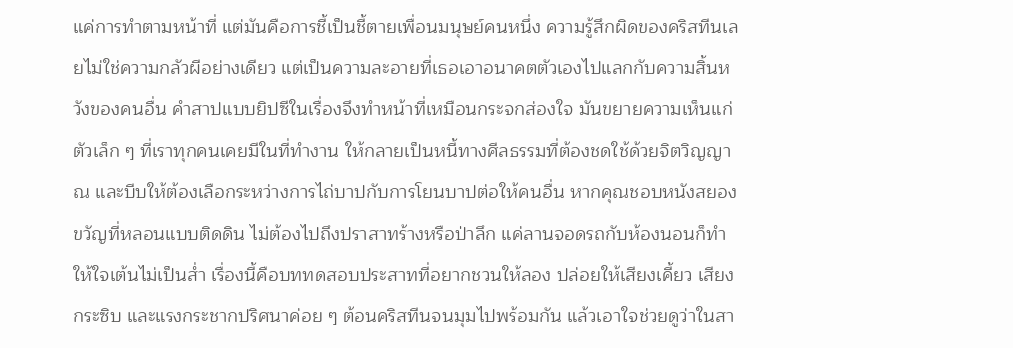แค่การทำตามหน้าที่ แต่มันคือการชี้เป็นชี้ตายเพื่อนมนุษย์คนหนึ่ง ความรู้สึกผิดของคริสทีนเลยไม่ใช่ความกลัวผีอย่างเดียว แต่เป็นความละอายที่เธอเอาอนาคตตัวเองไปแลกกับความสิ้นหวังของคนอื่น คำสาปแบบยิปซีในเรื่องจึงทำหน้าที่เหมือนกระจกส่องใจ มันขยายความเห็นแก่ตัวเล็ก ๆ ที่เราทุกคนเคยมีในที่ทำงาน ให้กลายเป็นหนี้ทางศีลธรรมที่ต้องชดใช้ด้วยจิตวิญญาณ และบีบให้ต้องเลือกระหว่างการไถ่บาปกับการโยนบาปต่อให้คนอื่น หากคุณชอบหนังสยองขวัญที่หลอนแบบติดดิน ไม่ต้องไปถึงปราสาทร้างหรือป่าลึก แค่ลานจอดรถกับห้องนอนก็ทำให้ใจเต้นไม่เป็นส่ำ เรื่องนี้คือบททดสอบประสาทที่อยากชวนให้ลอง ปล่อยให้เสียงเคี้ยว เสียงกระซิบ และแรงกระชากปริศนาค่อย ๆ ต้อนคริสทีนจนมุมไปพร้อมกัน แล้วเอาใจช่วยดูว่าในสา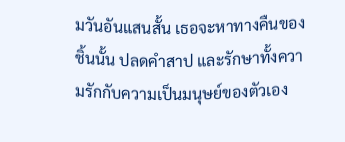มวันอันแสนสั้น เธอจะหาทางคืนของชิ้นนั้น ปลดคำสาป และรักษาทั้งความรักกับความเป็นมนุษย์ของตัวเอง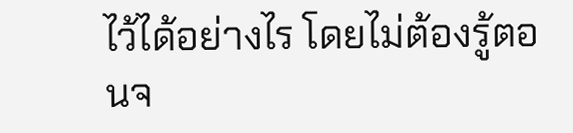ไว้ได้อย่างไร โดยไม่ต้องรู้ตอนจ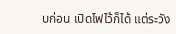บก่อน เปิดไฟไว้ก็ได้ แต่ระวัง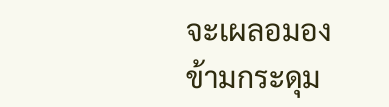จะเผลอมองข้ามกระดุม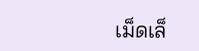เม็ดเล็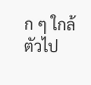ก ๆ ใกล้ตัวไป